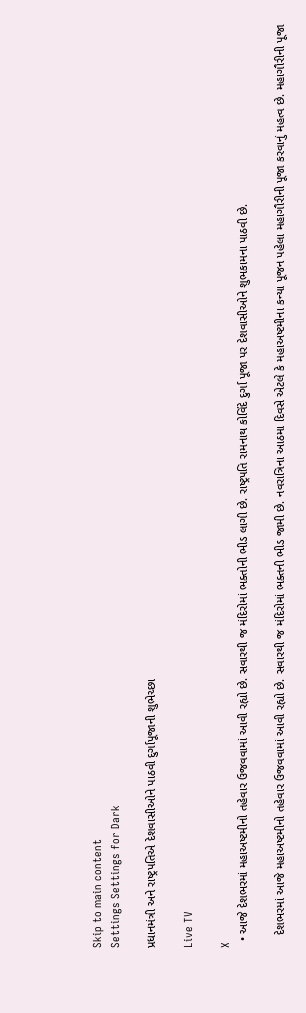Skip to main content
Settings Settings for Dark

પ્રધાનમંત્રી અને રાષ્ટ્રપતિએ દેશવાસીઓને પાઠવી દુર્ગાપૂજાની શુભેચ્છા

Live TV

X
  • આજે દેશભરમાં મહાઅષ્ટમીનો તહેવાર ઉજવવામાં આવી રહ્યો છે. સવારથી જ મંદિરોમાં ભક્તોની ભીડ લાગી છે. રાષ્ટ્રપતિ રામનાથ કોવિંદે દુર્ગા પૂજા પર દેશવાસીઓને શુભકામના પાઠવી છે.

    દેશભરમાં આજે મહાઅષ્ટમીનો તહેવાર ઉજવવામાં આવી રહ્યો છે. સવારથી જ મંદિરોમાં ભક્તની ભીડ જામી છે. નવરાત્રિના આઠમા દિવસે એટલે કે મહાઅષ્ટમીના કન્યા પૂજન પહેલા મહાગૌરીની પૂજા કરવાનું મહત્વ છે. મહાગૌરીની પૂજા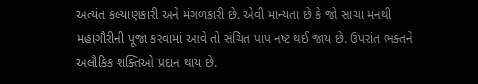અત્યંત કલ્યાણકારી અને મંગળકારી છે. એવી માન્યતા છે કે જો સાચા મનથી મહાગૌરીની પૂજા કરવામાં આવે તો સંચિત પાપ નષ્ટ થઈ જાય છે. ઉપરાંત ભક્તને અલૌકિક શક્તિઓ પ્રદાન થાય છે.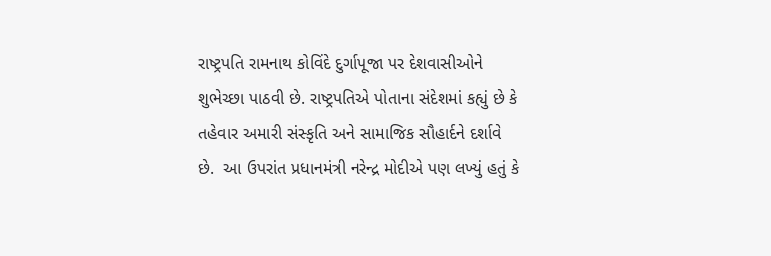રાષ્ટ્રપતિ રામનાથ કોવિંદે દુર્ગાપૂજા પર દેશવાસીઓને શુભેચ્છા પાઠવી છે. રાષ્ટ્રપતિએ પોતાના સંદેશમાં કહ્યું છે કે તહેવાર અમારી સંસ્કૃતિ અને સામાજિક સૌહાર્દને દર્શાવે છે.  આ ઉપરાંત પ્રધાનમંત્રી નરેન્દ્ર મોદીએ પણ લખ્યું હતું કે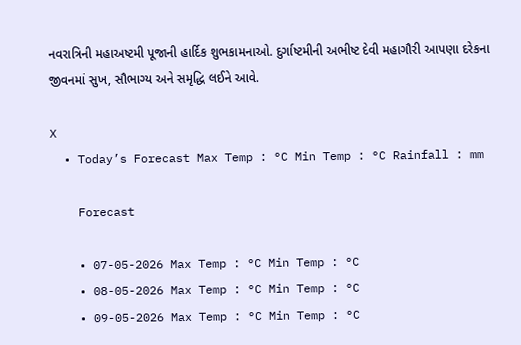નવરાત્રિની મહાઅષ્ટમી પૂજાની હાર્દિક શુભકામનાઓ. દુર્ગાષ્ટમીની અભીષ્ટ દેવી મહાગૌરી આપણા દરેકના જીવનમાં સુખ, સૌભાગ્ય અને સમૃદ્ધિ લઈને આવે.

X
  • Today’s Forecast Max Temp : °C Min Temp : °C Rainfall : mm

    Forecast

    • 07-05-2026 Max Temp : °C Min Temp : °C
    • 08-05-2026 Max Temp : °C Min Temp : °C
    • 09-05-2026 Max Temp : °C Min Temp : °C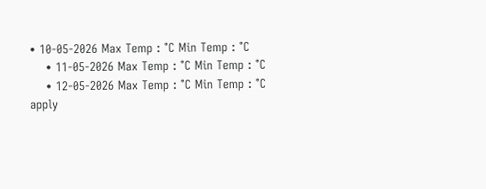• 10-05-2026 Max Temp : °C Min Temp : °C
    • 11-05-2026 Max Temp : °C Min Temp : °C
    • 12-05-2026 Max Temp : °C Min Temp : °C
apply